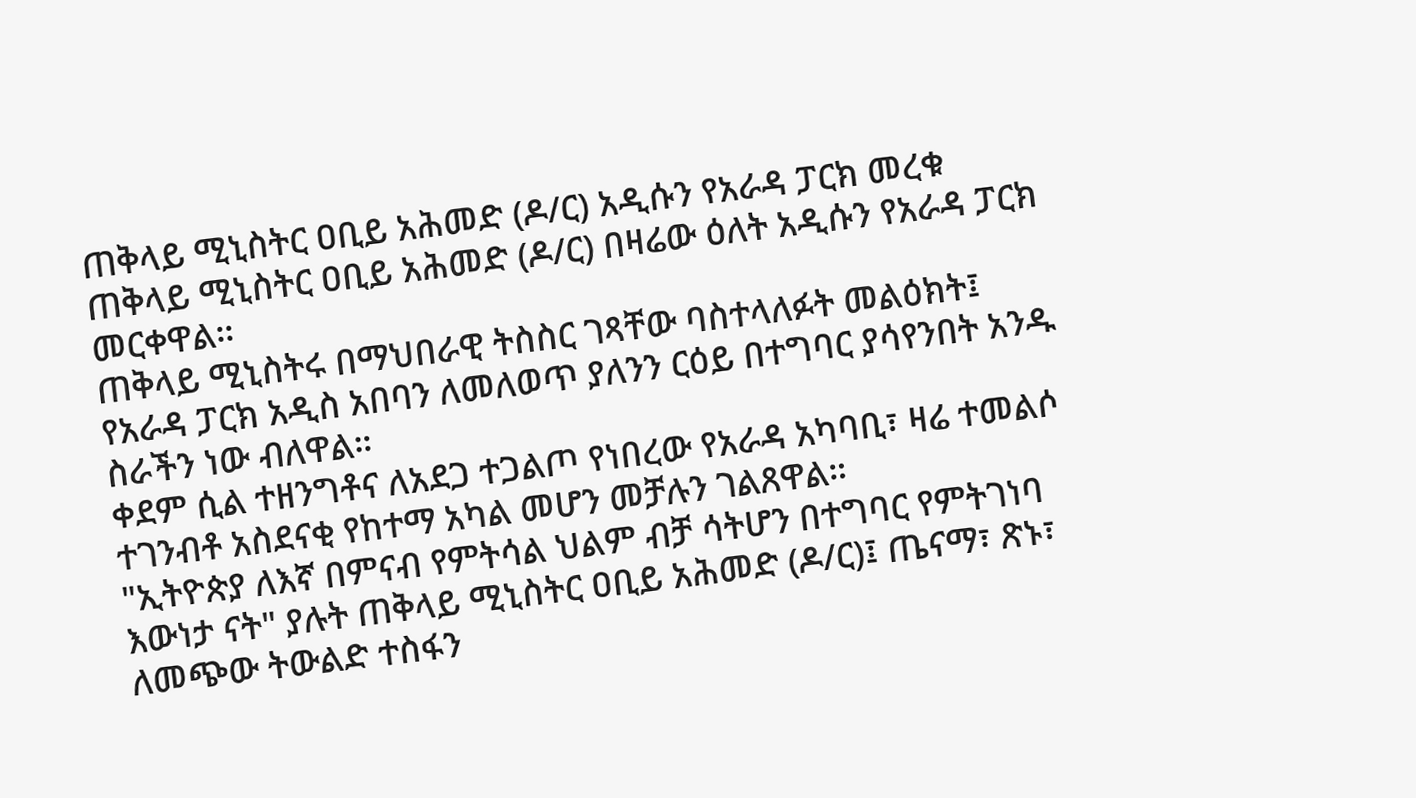ጠቅላይ ሚኒስትር ዐቢይ አሕመድ (ዶ/ር) አዲሱን የአራዳ ፓርክ መረቁ
ጠቅላይ ሚኒስትር ዐቢይ አሕመድ (ዶ/ር) በዛሬው ዕለት አዲሱን የአራዳ ፓርክ መርቀዋል፡፡
ጠቅላይ ሚኒስትሩ በማህበራዊ ትስስር ገጻቸው ባስተላለፉት መልዕክት፤ የአራዳ ፓርክ አዲስ አበባን ለመለወጥ ያለንን ርዕይ በተግባር ያሳየንበት አንዱ ስራችን ነው ብለዋል።
ቀደም ሲል ተዘንግቶና ለአደጋ ተጋልጦ የነበረው የአራዳ አካባቢ፣ ዛሬ ተመልሶ ተገንብቶ አስደናቂ የከተማ አካል መሆን መቻሉን ገልጸዋል።
"ኢትዮጵያ ለእኛ በምናብ የምትሳል ህልም ብቻ ሳትሆን በተግባር የምትገነባ እውነታ ናት" ያሉት ጠቅላይ ሚኒስትር ዐቢይ አሕመድ (ዶ/ር)፤ ጤናማ፣ ጽኑ፣ ለመጭው ትውልድ ተስፋን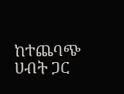ከተጨባጭ ሀብት ጋር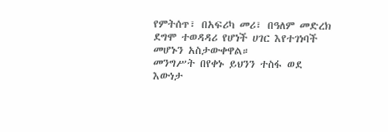የምትሰጥ፣ በአፍሪካ መሪ፣ በዓለም መድረክ ደግሞ ተወዳዳሪ የሆነች ሀገር እየተገነባች መሆኑን አስታውቀዋል።
መንግሥት በየቀኑ ይህንን ተስፋ ወደ እውነታ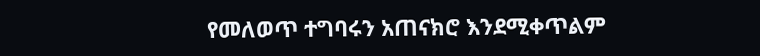የመለወጥ ተግባሩን አጠናክሮ እንደሚቀጥልም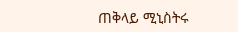ጠቅላይ ሚኒስትሩ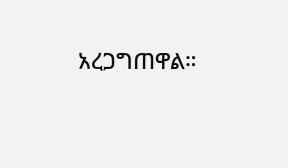አረጋግጠዋል።